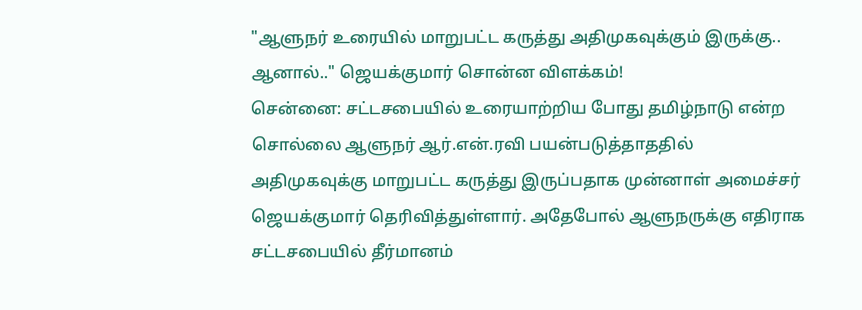"ஆளுநர் உரையில் மாறுபட்ட கருத்து அதிமுகவுக்கும் இருக்கு.. ஆனால்.." ஜெயக்குமார் சொன்ன விளக்கம்!
சென்னை: சட்டசபையில் உரையாற்றிய போது தமிழ்நாடு என்ற சொல்லை ஆளுநர் ஆர்.என்.ரவி பயன்படுத்தாததில் அதிமுகவுக்கு மாறுபட்ட கருத்து இருப்பதாக முன்னாள் அமைச்சர் ஜெயக்குமார் தெரிவித்துள்ளார். அதேபோல் ஆளுநருக்கு எதிராக சட்டசபையில் தீர்மானம்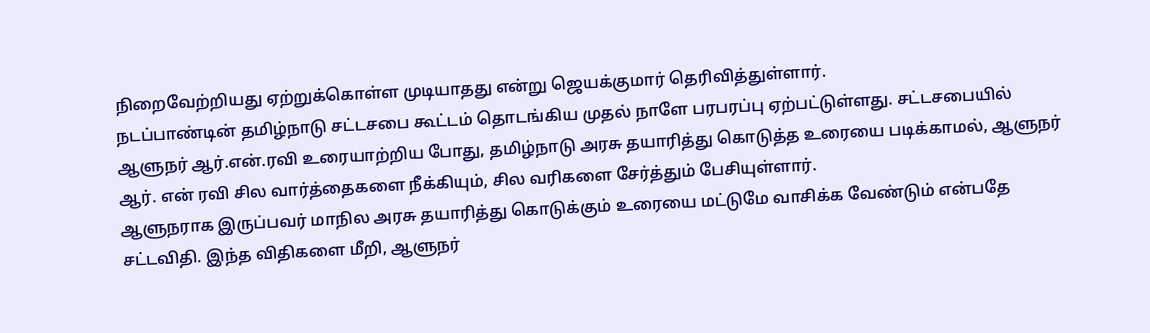நிறைவேற்றியது ஏற்றுக்கொள்ள முடியாதது என்று ஜெயக்குமார் தெரிவித்துள்ளார்.
நடப்பாண்டின் தமிழ்நாடு சட்டசபை கூட்டம் தொடங்கிய முதல் நாளே பரபரப்பு ஏற்பட்டுள்ளது. சட்டசபையில் ஆளுநர் ஆர்.என்.ரவி உரையாற்றிய போது, தமிழ்நாடு அரசு தயாரித்து கொடுத்த உரையை படிக்காமல், ஆளுநர் ஆர். என் ரவி சில வார்த்தைகளை நீக்கியும், சில வரிகளை சேர்த்தும் பேசியுள்ளார்.
ஆளுநராக இருப்பவர் மாநில அரசு தயாரித்து கொடுக்கும் உரையை மட்டுமே வாசிக்க வேண்டும் என்பதே சட்டவிதி. இந்த விதிகளை மீறி, ஆளுநர்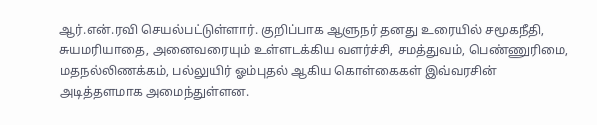ஆர்.என்.ரவி செயல்பட்டுள்ளார். குறிப்பாக ஆளுநர் தனது உரையில் சமூகநீதி, சுயமரியாதை, அனைவரையும் உள்ளடக்கிய வளர்ச்சி, சமத்துவம், பெண்ணுரிமை, மதநல்லிணக்கம், பல்லுயிர் ஓம்புதல் ஆகிய கொள்கைகள் இவ்வரசின் அடித்தளமாக அமைந்துள்ளன.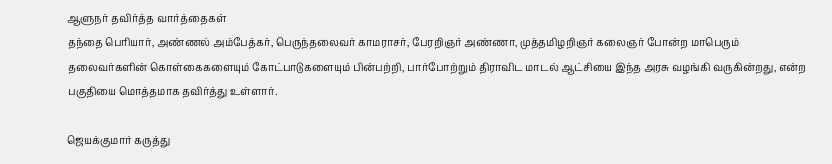ஆளுநர் தவிர்த்த வார்த்தைகள்
தந்தை பெரியார், அண்ணல் அம்பேத்கர், பெருந்தலைவர் காமராசர், பேரறிஞர் அண்ணா, முத்தமிழறிஞர் கலைஞர் போன்ற மாபெரும் தலைவர்களின் கொள்கைகளையும் கோட்பாடுகளையும் பின்பற்றி, பார்போற்றும் திராவிட மாடல் ஆட்சியை இந்த அரசு வழங்கி வருகின்றது, என்ற பகுதியை மொத்தமாக தவிர்த்து உள்ளார்.

ஜெயக்குமார் கருத்து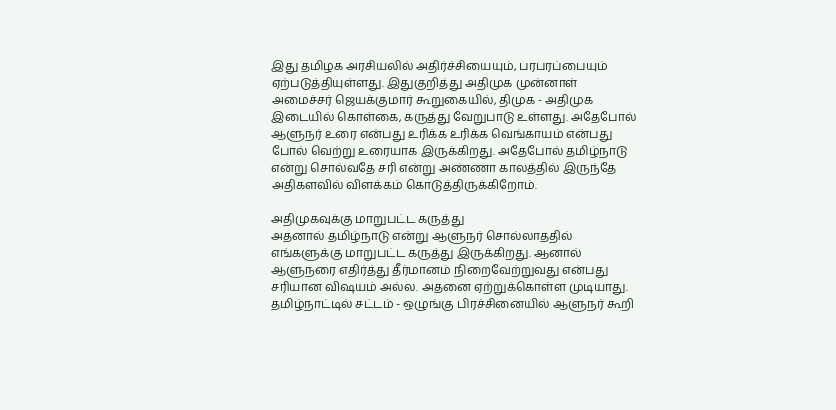இது தமிழக அரசியலில் அதிர்ச்சியையும், பரபரப்பையும் ஏற்படுத்தியுள்ளது. இதுகுறித்து அதிமுக முன்னாள் அமைச்சர் ஜெயக்குமார் கூறுகையில், திமுக - அதிமுக இடையில் கொள்கை, கருத்து வேறுபாடு உள்ளது. அதேபோல் ஆளுநர் உரை என்பது உரிக்க உரிக்க வெங்காயம் என்பது போல் வெற்று உரையாக இருக்கிறது. அதேபோல் தமிழ்நாடு என்று சொல்வதே சரி என்று அண்ணா காலத்தில் இருந்தே அதிகளவில் விளக்கம் கொடுத்திருக்கிறோம்.

அதிமுகவுக்கு மாறுபட்ட கருத்து
அதனால் தமிழ்நாடு என்று ஆளுநர் சொல்லாததில் எங்களுக்கு மாறுபட்ட கருத்து இருக்கிறது. ஆனால் ஆளுநரை எதிர்த்து தீர்மானம் நிறைவேற்றுவது என்பது சரியான விஷயம் அல்ல. அதனை ஏற்றுக்கொள்ள முடியாது. தமிழ்நாட்டில் சட்டம் - ஒழுங்கு பிரச்சினையில் ஆளுநர் கூறி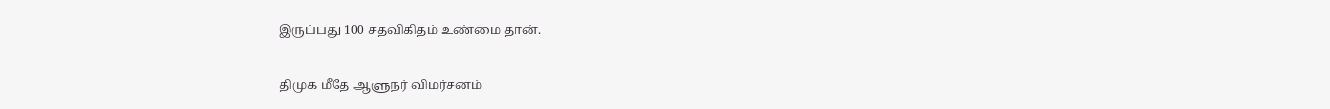இருப்பது 100 சதவிகிதம் உண்மை தான்.

திமுக மீதே ஆளுநர் விமர்சனம்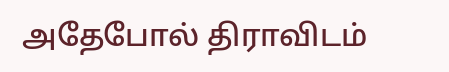அதேபோல் திராவிடம்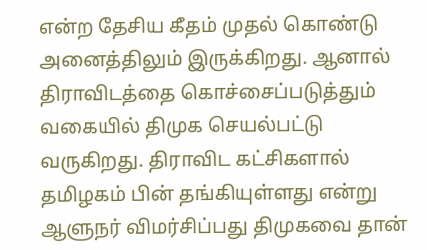என்ற தேசிய கீதம் முதல் கொண்டு அனைத்திலும் இருக்கிறது. ஆனால் திராவிடத்தை கொச்சைப்படுத்தும் வகையில் திமுக செயல்பட்டு வருகிறது. திராவிட கட்சிகளால் தமிழகம் பின் தங்கியுள்ளது என்று ஆளுநர் விமர்சிப்பது திமுகவை தான்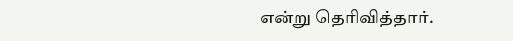என்று தெரிவித்தார்.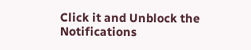Click it and Unblock the Notifications